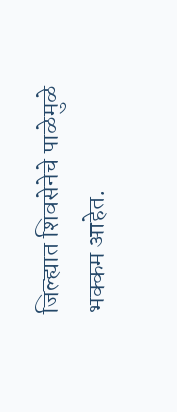जिल्ह्यात शिवसेनेचे पाळेमुळे भक्कम आहेत.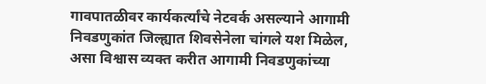गावपातळीवर कार्यकर्त्यांचे नेटवर्क असल्याने आगामी निवडणुकांत जिल्ह्यात शिवसेनेला चांगले यश मिळेल, असा विश्वास व्यक्त करीत आगामी निवडणुकांच्या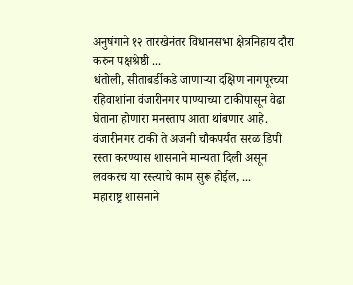अनुषंगाने १२ तारखेनंतर विधानसभा क्षेत्रनिहाय दौरा करुन पक्षश्रेष्ठी ...
धंतोली, सीताबर्डीकडे जाणाऱ्या दक्षिण नागपूरच्या रहिवाशांना वंजारीनगर पाण्याच्या टाकीपासून वेढा घेताना होणारा मनस्ताप आता थांबणार आहे. वंजारीनगर टाकी ते अजनी चौकपर्यंत सरळ डिपी रस्ता करण्यास शासनाने मान्यता दिली असून लवकरच या रस्त्याचे काम सुरू होईल, ...
महाराष्ट्र शासनाने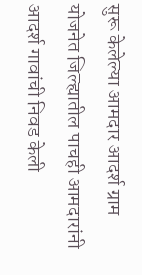सुरू केलेल्या आमदार आदर्श ग्राम योजनेत जिल्ह्यातील पाचही आमदारांनी आदर्श गावांची निवड केली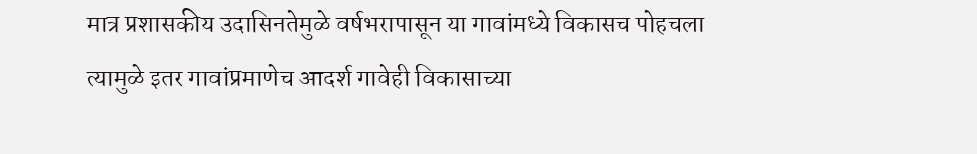मात्र प्रशासकीय उदासिनतेमुळे वर्षभरापासून या गावांमध्ये विकासच पोहचला त्यामुळे इतर गावांप्रमाणेच आदर्श गावेही विकासाच्या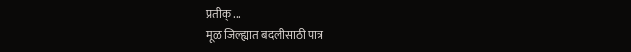प्रतीक् ...
मूळ जिल्ह्यात बदलीसाठी पात्र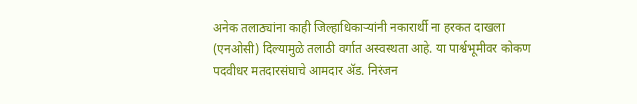अनेक तलाठ्यांना काही जिल्हाधिकाऱ्यांनी नकारार्थी ना हरकत दाखला (एनओसी) दिल्यामुळे तलाठी वर्गात अस्वस्थता आहे. या पार्श्वभूमीवर कोकण पदवीधर मतदारसंघाचे आमदार ॲड. निरंजन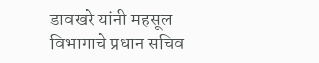डावखरे यांनी महसूल विभागाचे प्रधान सचिव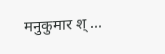मनुकुमार श् ...